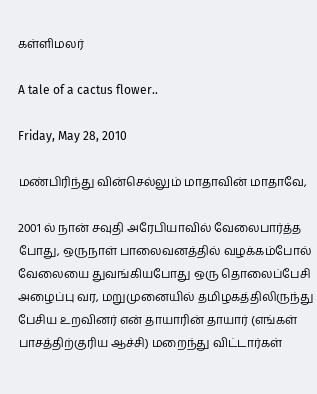கள்ளிமலர்

A tale of a cactus flower..

Friday, May 28, 2010

மண்பிரிந்து வின்செல்லும் மாதாவின் மாதாவே,

2001 ல் நான் சவுதி அரேபியாவில் வேலைபார்த்த போது, ஒருநாள் பாலைவனத்தில் வழக்கம்போல் வேலையை துவங்கியபோது ஒரு தொலைப்பேசி அழைப்பு வர, மறுமுனையில் தமிழகத்திலிருந்து பேசிய உறவினர் என் தாயாரின் தாயார் (எங்கள் பாசத்திற்குரிய ஆச்சி) மறைந்து விட்டார்கள்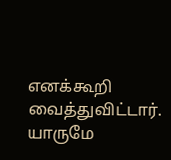எனக்கூறி வைத்துவிட்டார். யாருமே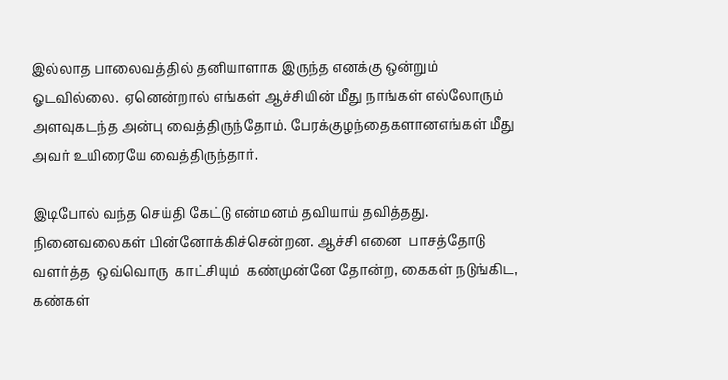இல்லாத பாலைவத்தில் தனியாளாக இருந்த எனக்கு ஒன்றும் ஓடவில்லை.  ஏனென்றால் எங்கள் ஆச்சியின் மீது நாங்கள் எல்லோரும் அளவுகடந்த அன்பு வைத்திருந்தோம். பேரக்குழந்தைகளானஎங்கள் மீது அவர் உயிரையே வைத்திருந்தார்.

இடிபோல் வந்த செய்தி கேட்டு என்மனம் தவியாய் தவித்தது. நினைவலைகள் பின்னோக்கிச்சென்றன. ஆச்சி எனை  பாசத்தோடு  வளர்த்த  ஒவ்வொரு  காட்சியும்  கண்முன்னே தோன்ற, கைகள் நடுங்கிட, கண்கள்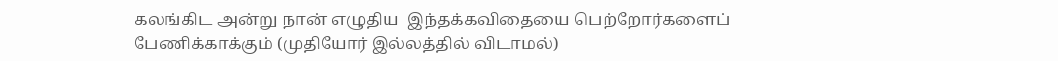கலங்கிட அன்று நான் எழுதிய  இந்தக்கவிதையை பெற்றோர்களைப் பேணிக்காக்கும் (முதியோர் இல்லத்தில் விடாமல்)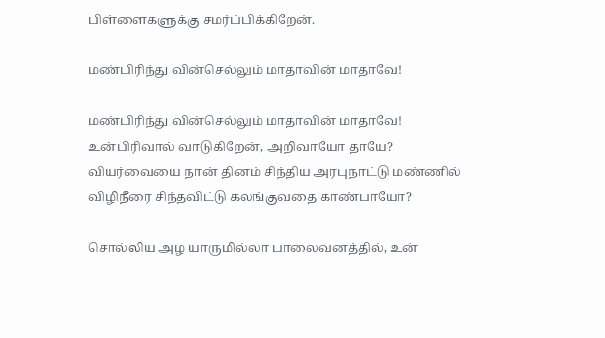பிள்ளைகளுக்கு சமர்ப்பிக்கிறேன்.

மண்பிரிந்து வின்செல்லும் மாதாவின் மாதாவே!

மண்பிரிந்து வின்செல்லும் மாதாவின் மாதாவே!
உன்பிரிவால் வாடுகிறேன், அறிவாயோ தாயே?
வியர்வையை நான் தினம் சிந்திய அரபுநாட்டு மண்ணில்
விழிநீரை சிந்தவிட்டு கலங்குவதை காண்பாயோ?

சொல்லிய அழ யாருமில்லா பாலைவனத்தில், உன்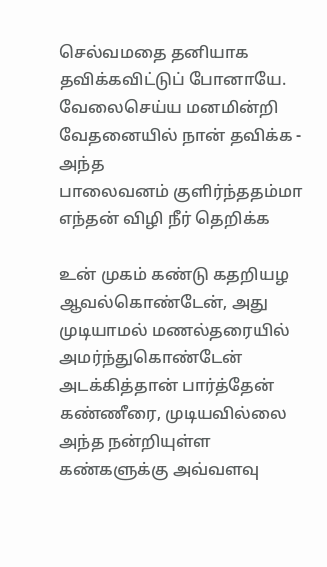செல்வமதை தனியாக தவிக்கவிட்டுப் போனாயே.
வேலைசெய்ய மனமின்றி வேதனையில் நான் தவிக்க - அந்த
பாலைவனம் குளிர்ந்ததம்மா எந்தன் விழி நீர் தெறிக்க

உன் முகம் கண்டு கதறியழ ஆவல்கொண்டேன், அது
முடியாமல் மணல்தரையில் அமர்ந்துகொண்டேன்
அடக்கித்தான் பார்த்தேன் கண்ணீரை, முடியவில்லை
அந்த நன்றியுள்ள கண்களுக்கு அவ்வளவு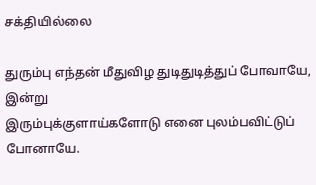சக்தியில்லை

துரும்பு எந்தன் மீதுவிழ துடிதுடித்துப் போவாயே, இன்று
இரும்புக்குளாய்களோடு எனை புலம்பவிட்டுப் போனாயே.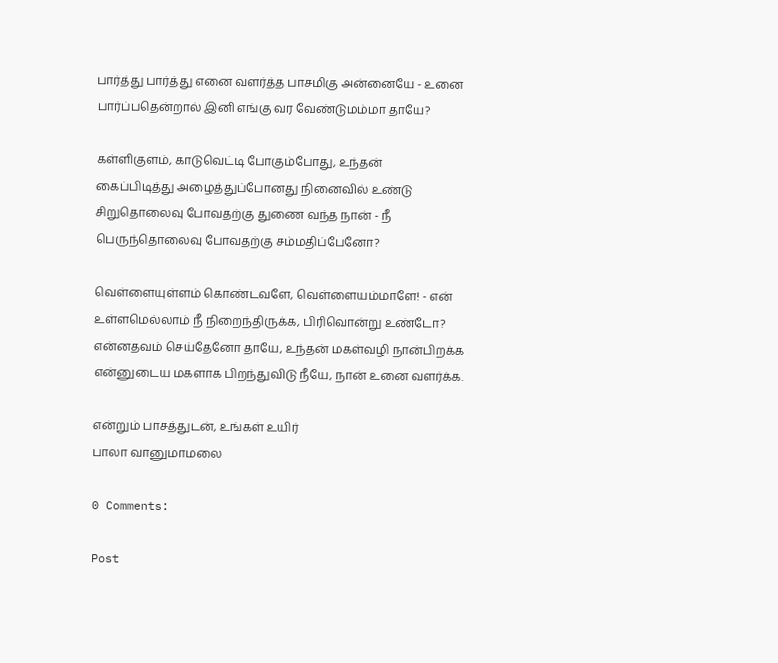பார்த்து பார்த்து எனை வளர்த்த பாசமிகு அன்னையே - உனை
பார்ப்பதென்றால் இனி எங்கு வர வேண்டுமம்மா தாயே?

கள்ளிகுளம், காடுவெட்டி போகும்போது, உந்தன்
கைப்பிடித்து அழைத்துப்போனது நினைவில் உண்டு
சிறுதொலைவு போவதற்கு துணை வந்த நான் - நீ
பெருந்தொலைவு போவதற்கு சம்மதிப்பேனோ?

வெள்ளையுள்ளம் கொண்டவளே, வெள்ளையம்மாளே! - என்
உள்ளமெல்லாம் நீ நிறைந்திருக்க, பிரிவொன்று உண்டோ?
என்னதவம் செய்தேனோ தாயே, உந்தன் மகள்வழி நான்பிறக்க
என்னுடைய மகளாக பிறந்துவிடு நீயே, நான் உனை வளர்க்க.

என்றும் பாசத்துடன், உங்கள் உயிர்
பாலா வானுமாமலை

0 Comments:

Post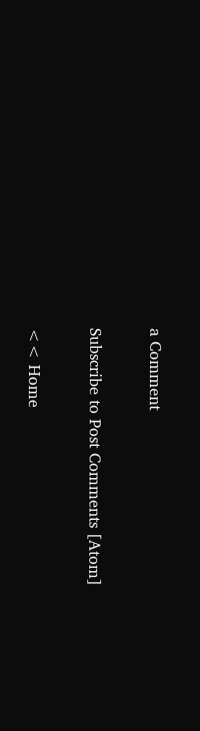a Comment

Subscribe to Post Comments [Atom]

<< Home